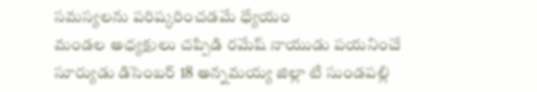సమస్యలను పరిష్కరించడమే ధ్యేయం
మండల అధ్యక్షులు చప్పిడి రమేష్ నాయుడు పయనించే సూర్యుడు డిసెంబర్ 18 అన్నమయ్య జిల్లా టి సుండపల్లి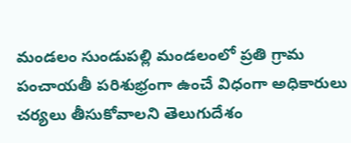మండలం సుండుపల్లి మండలంలో ప్రతి గ్రామ పంచాయతీ పరిశుభ్రంగా ఉంచే విధంగా అధికారులు చర్యలు తీసుకోవాలని తెలుగుదేశం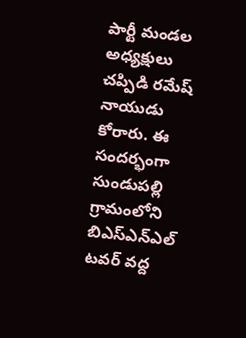పార్టీ మండల అధ్యక్షులు చప్పిడి రమేష్ నాయుడు కోరారు. ఈ సందర్భంగా సుండుపల్లి గ్రామంలోని బిఎస్ఎన్ఎల్ టవర్ వద్ద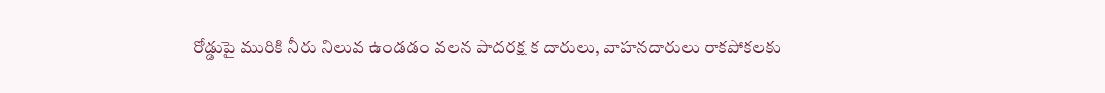రోడ్డుపై మురికి నీరు నిలువ ఉండడం వలన పాదరక్ష క దారులు, వాహనదారులు రాకపోకలకు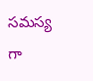సమస్య గా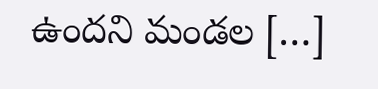ఉందని మండల […]